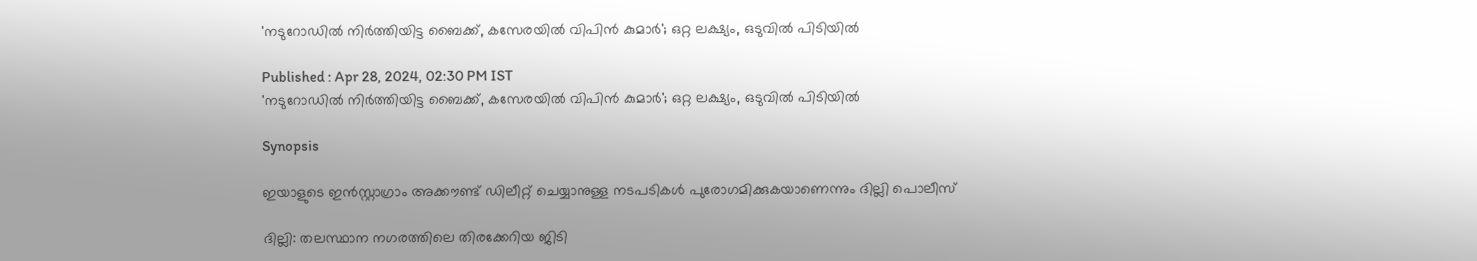'നടുറോഡില്‍ നിര്‍ത്തിയിട്ട ബൈക്ക്, കസേരയില്‍ വിപിൻ കുമാർ'; ഒറ്റ ലക്ഷ്യം, ഒടുവിൽ പിടിയില്‍

Published : Apr 28, 2024, 02:30 PM IST
'നടുറോഡില്‍ നിര്‍ത്തിയിട്ട ബൈക്ക്, കസേരയില്‍ വിപിൻ കുമാർ'; ഒറ്റ ലക്ഷ്യം, ഒടുവിൽ പിടിയില്‍

Synopsis

ഇയാളുടെ ഇന്‍സ്റ്റാഗ്രാം അക്കൗണ്ട് ഡിലീറ്റ് ചെയ്യാനുള്ള നടപടികള്‍ പുരോഗമിക്കുകയാണെന്നും ദില്ലി പൊലീസ്

ദില്ലി: തലസ്ഥാന നഗരത്തിലെ തിരക്കേറിയ ജിടി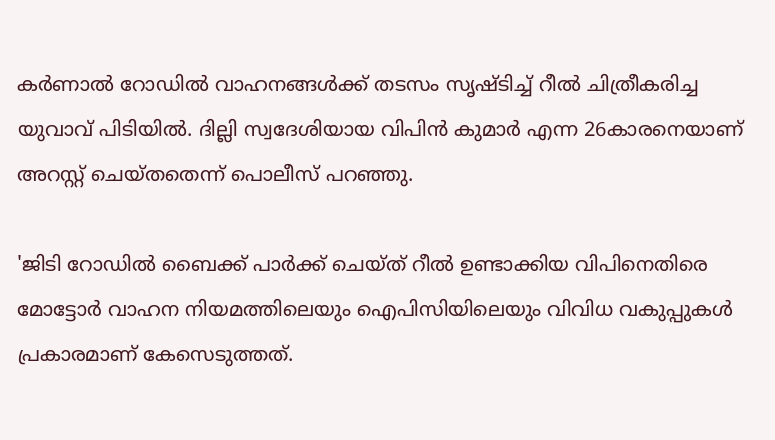കര്‍ണാല്‍ റോഡില്‍ വാഹനങ്ങള്‍ക്ക് തടസം സൃഷ്ടിച്ച് റീല്‍ ചിത്രീകരിച്ച യുവാവ് പിടിയില്‍. ദില്ലി സ്വദേശിയായ വിപിന്‍ കുമാര്‍ എന്ന 26കാരനെയാണ് അറസ്റ്റ് ചെയ്തതെന്ന് പൊലീസ് പറഞ്ഞു.

'ജിടി റോഡില്‍ ബൈക്ക് പാര്‍ക്ക് ചെയ്ത് റീല്‍ ഉണ്ടാക്കിയ വിപിനെതിരെ മോട്ടോര്‍ വാഹന നിയമത്തിലെയും ഐപിസിയിലെയും വിവിധ വകുപ്പുകള്‍ പ്രകാരമാണ് കേസെടുത്തത്.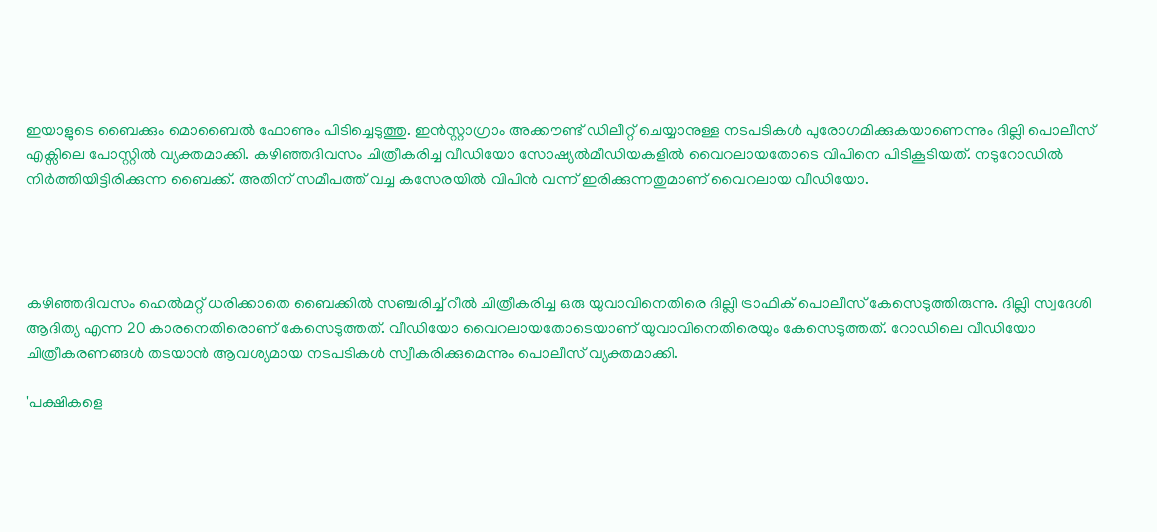ഇയാളുടെ ബൈക്കും മൊബൈല്‍ ഫോണും പിടിച്ചെടുത്തു. ഇന്‍സ്റ്റാഗ്രാം അക്കൗണ്ട് ഡിലീറ്റ് ചെയ്യാനുള്ള നടപടികള്‍ പുരോഗമിക്കുകയാണെന്നും ദില്ലി പൊലീസ് എക്സിലെ പോസ്റ്റില്‍ വ്യക്തമാക്കി. കഴിഞ്ഞദിവസം ചിത്രീകരിച്ച വീഡിയോ സോഷ്യല്‍മീഡിയകളില്‍ വൈറലായതോടെ വിപിനെ പിടികൂടിയത്. നടുറോഡില്‍ നിര്‍ത്തിയിട്ടിരിക്കുന്ന ബൈക്ക്. അതിന് സമീപത്ത് വച്ച കസേരയില്‍ വിപിന്‍ വന്ന് ഇരിക്കുന്നതുമാണ് വൈറലായ വീഡിയോ.




കഴിഞ്ഞദിവസം ഹെല്‍മറ്റ് ധരിക്കാതെ ബൈക്കില്‍ സഞ്ചരിച്ച് റീല്‍ ചിത്രീകരിച്ച ഒരു യുവാവിനെതിരെ ദില്ലി ട്രാഫിക് പൊലീസ് കേസെടുത്തിരുന്നു. ദില്ലി സ്വദേശി ആദിത്യ എന്ന 20 കാരനെതിരൊണ് കേസെടുത്തത്. വീഡിയോ വൈറലായതോടെയാണ് യുവാവിനെതിരെയും കേസെടുത്തത്. റോഡിലെ വീഡിയോ ചിത്രീകരണങ്ങൾ തടയാൻ ആവശ്യമായ നടപടികൾ സ്വീകരിക്കുമെന്നും പൊലീസ് വ്യക്തമാക്കി.

'പക്ഷികളെ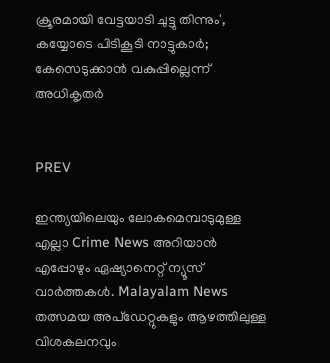ക്രൂരമായി വേട്ടയാടി ചുട്ടു തിന്നും', കയ്യോടെ പിടികൂടി നാട്ടുകാർ; കേസെടുക്കാൻ വകുപ്പില്ലെന്ന് അധികൃതർ


PREV

ഇന്ത്യയിലെയും ലോകമെമ്പാടുമുള്ള എല്ലാ Crime News അറിയാൻ എപ്പോഴും ഏഷ്യാനെറ്റ് ന്യൂസ് വാർത്തകൾ. Malayalam News  തത്സമയ അപ്‌ഡേറ്റുകളും ആഴത്തിലുള്ള വിശകലനവും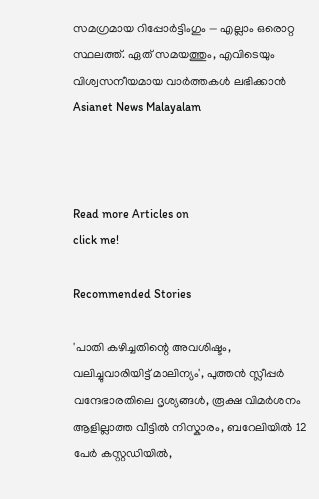സമഗ്രമായ റിപ്പോർട്ടിംഗും — എല്ലാം ഒരൊറ്റ സ്ഥലത്ത്. ഏത് സമയത്തും, എവിടെയും വിശ്വസനീയമായ വാർത്തകൾ ലഭിക്കാൻ Asianet News Malayalam



Read more Articles on
click me!

Recommended Stories

'പാതി കഴിച്ചതിന്റെ അവശിഷ്ടം, വലിച്ചുവാരിയിട്ട് മാലിന്യം', പുത്തൻ സ്ലീപ്പർ വന്ദേഭാരതിലെ ദൃശ്യങ്ങൾ, രൂക്ഷ വിമർശനം
ആളില്ലാത്ത വീട്ടിൽ നിസ്കാരം, ബറേലിയിൽ 12 പേർ കസ്റ്റഡിയിൽ,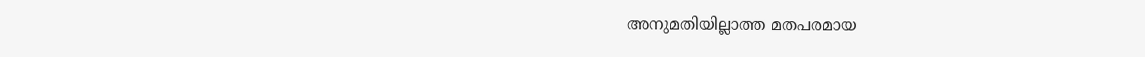അനുമതിയില്ലാത്ത മതപരമായ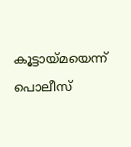കൂട്ടായ്മയെന്ന് പൊലീസ്